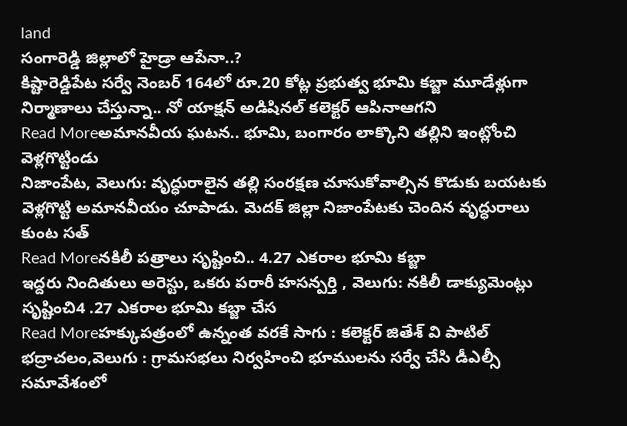land
సంగారెడ్డి జిల్లాలో హైడ్రా ఆపేనా..?
కిష్టారెడ్డిపేట సర్వే నెంబర్ 164లో రూ.20 కోట్ల ప్రభుత్వ భూమి కబ్జా మూడేళ్లుగా నిర్మాణాలు చేస్తున్నా.. నో యాక్షన్ అడిషినల్ కలెక్టర్ ఆపినాఆగని
Read Moreఅమానవీయ ఘటన.. భూమి, బంగారం లాక్కొని తల్లిని ఇంట్లోంచి వెళ్లగొట్టిండు
నిజాంపేట, వెలుగు: వృద్ధురాలైన తల్లి సంరక్షణ చూసుకోవాల్సిన కొడుకు బయటకు వెళ్లగొట్టి అమానవీయం చూపాడు. మెదక్ జిల్లా నిజాంపేటకు చెందిన వృద్ధురాలు కుంట సత్
Read Moreనకిలీ పత్రాలు సృష్టించి.. 4.27 ఎకరాల భూమి కబ్జా
ఇద్దరు నిందితులు అరెస్టు, ఒకరు పరారీ హసన్పర్తి , వెలుగు: నకిలీ డాక్యుమెంట్లు సృష్టించి4 .27 ఎకరాల భూమి కబ్జా చేస
Read Moreహక్కుపత్రంలో ఉన్నంత వరకే సాగు : కలెక్టర్ జితేశ్ వి పాటిల్
భద్రాచలం,వెలుగు : గ్రామసభలు నిర్వహించి భూములను సర్వే చేసి డీఎల్సీ సమావేశంలో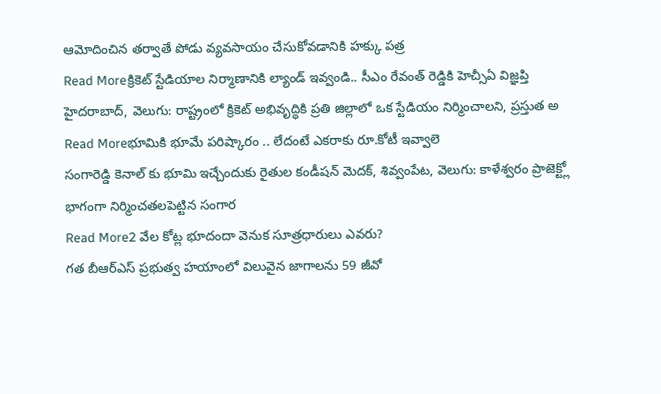ఆమోదించిన తర్వాతే పోడు వ్యవసాయం చేసుకోవడానికి హక్కు పత్ర
Read Moreక్రికెట్ స్టేడియాల నిర్మాణానికి ల్యాండ్ ఇవ్వండి.. సీఎం రేవంత్ రెడ్డికి హెచ్సీఏ విజ్ఞప్తి
హైదరాబాద్, వెలుగు: రాష్ట్రంలో క్రికెట్ అభివృద్ధికి ప్రతి జిల్లాలో ఒక స్టేడియం నిర్మించాలని, ప్రస్తుత అ
Read Moreభూమికి భూమే పరిష్కారం .. లేదంటే ఎకరాకు రూ.కోటీ ఇవ్వాలె
సంగారెడ్డి కెనాల్ కు భూమి ఇచ్చేందుకు రైతుల కండీషన్ మెదక్, శివ్వంపేట, వెలుగు: కాళేశ్వరం ప్రాజెక్ట్లో భాగంగా నిర్మించతలపెట్టిన సంగార
Read More2 వేల కోట్ల భూదందా వెనుక సూత్రధారులు ఎవరు?
గత బీఆర్ఎస్ ప్రభుత్వ హయాంలో విలువైన జాగాలను 59 జీవో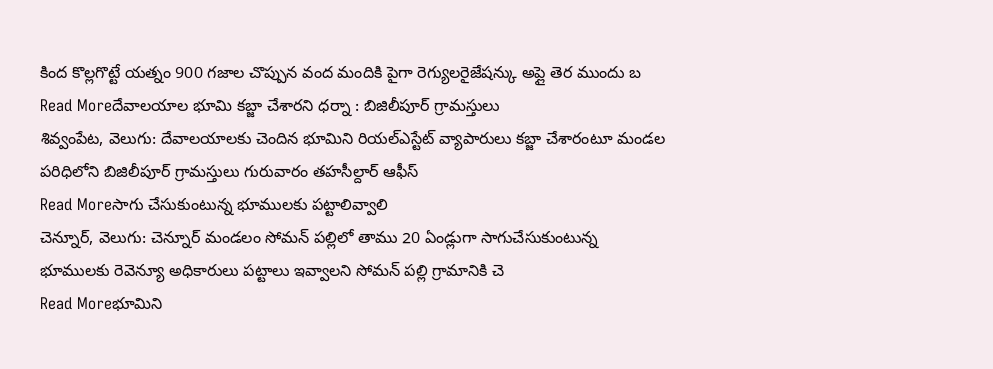కింద కొల్లగొట్టే యత్నం 900 గజాల చొప్పున వంద మందికి పైగా రెగ్యులరైజేషన్కు అప్లై తెర ముందు బ
Read Moreదేవాలయాల భూమి కబ్జా చేశారని ధర్నా : బిజిలీపూర్ గ్రామస్తులు
శివ్వంపేట, వెలుగు: దేవాలయాలకు చెందిన భూమిని రియల్ఎస్టేట్ వ్యాపారులు కబ్జా చేశారంటూ మండల పరిధిలోని బిజిలీపూర్ గ్రామస్తులు గురువారం తహసీల్దార్ ఆఫీస్
Read Moreసాగు చేసుకుంటున్న భూములకు పట్టాలివ్వాలి
చెన్నూర్, వెలుగు: చెన్నూర్ మండలం సోమన్ పల్లిలో తాము 20 ఏండ్లుగా సాగుచేసుకుంటున్న భూములకు రెవెన్యూ అధికారులు పట్టాలు ఇవ్వాలని సోమన్ పల్లి గ్రామానికి చె
Read Moreభూమిని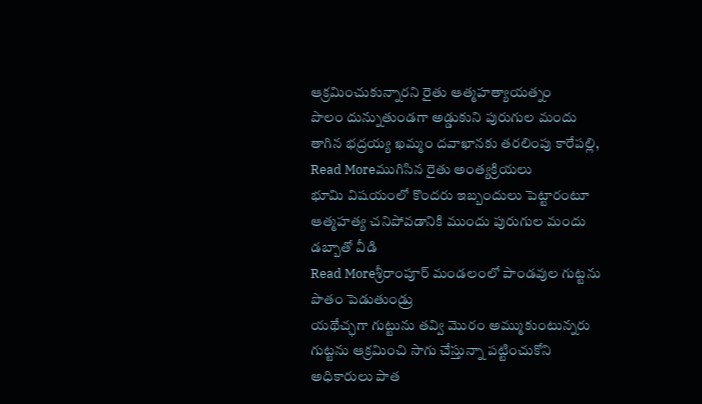ఆక్రమించుకున్నారని రైతు ఆత్మహత్యాయత్నం
పొలం దున్నుతుండగా అడ్డుకుని పురుగుల మందు తాగిన భద్రయ్య ఖమ్మం దవాఖానకు తరలింపు కారేపల్లి,
Read Moreముగిసిన రైతు అంత్యక్రియలు
భూమి విషయంలో కొందరు ఇబ్బందులు పెట్టారంటూ ఆత్మహత్య చనిపోవడానికి ముందు పురుగుల మందు డబ్బాతో వీడి
Read Moreశ్రీరాంపూర్ మండలంలో పాండవుల గుట్టను పొతం పెడుతుండ్రు
యథేచ్ఛగా గుట్టును తవ్వి మొరం అమ్ముకుంటున్నరు గుట్టను ఆక్రమించి సాగు చేస్తున్నా పట్టించుకోని అధికారులు పాత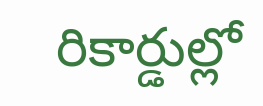రికార్డుల్లో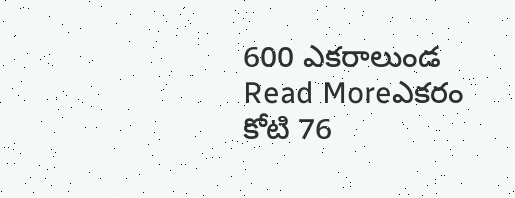600 ఎకరాలుండ
Read Moreఎకరం కోటి 76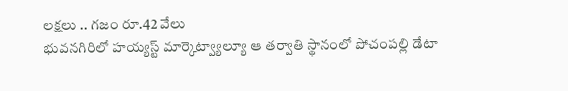లక్షలు .. గజం రూ.42 వేలు
భువనగిరిలో హయ్యస్ట్ మార్కెట్వ్యాల్యూ ఆ తర్వాతి స్థానంలో పోచంపల్లి డేటా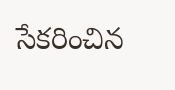సేకరించిన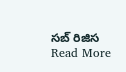సబ్ రిజిస
Read More